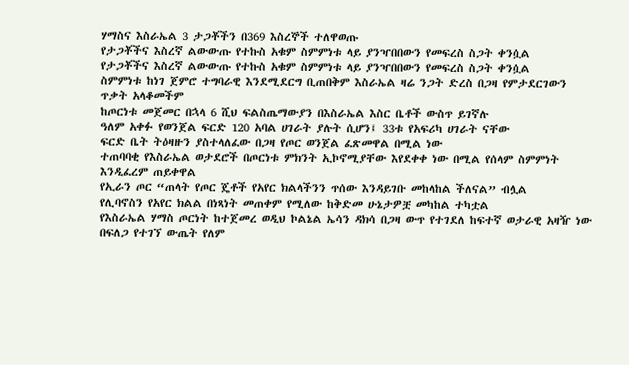ሃማስና እስራኤል 3 ታጋቾችን በ369 እስረኞች ተለዋወጡ
የታጋቾችና እስረኛ ልውውጡ የተኩስ አቁም ስምምነቱ ላይ ያንዣበበውን የመፍረስ ስጋት ቀንሷል
የታጋቾችና እስረኛ ልውውጡ የተኩስ አቁም ስምምነቱ ላይ ያንዣበበውን የመፍረስ ስጋት ቀንሷል
ስምምነቱ ከነገ ጀምሮ ተግባራዊ እንደሚደርግ ቢጠበቅም እስራኤል ዛሬ ንጋት ድረስ በጋዛ የምታደርገውን ጥቃት አላቆመችም
ከጦርነቱ መጀመር በኋላ 6 ሺህ ፍልስጤማውያን በእስራኤል እስር ቤቶች ውስጥ ይገኛሉ
ዓለም አቀፉ የወንጀል ፍርድ 120 አባል ሀገራት ያሉት ሲሆን፤ 33ቱ የአፍሪካ ሀገራት ናቸው
ፍርድ ቤት ትዕዛዙን ያስተላለፈው በጋዛ የጦር ወንጀል ፈጽመዋል በሚል ነው
ተጠባባቂ የእስራኤል ወታደሮች በጦርነቱ ምክንት ኢኮኖሚያቸው እየደቀቀ ነው በሚል የሰላም ስምምነት እንዲፈረም ጠይቀዋል
የኢራን ጦር “ጠላት የጦር ጄቶች የአየር ክልላችንን ጥሰው እንዳይገቡ መከላከል ችለናል” ብሏል
የሊባኖስን የአየር ክልል በነጻነት መጠቀም የሚለው ከቅድመ ሁኔታዎቿ መካከል ተካቷል
የእስራኤል ሃማስ ጦርነት ከተጀመረ ወዲህ ኮልኔል ኤሳን ዳክሳ በጋዛ ውጥ የተገደለ ከፍተኛ ወታራዊ አዛዥ ነው
በፍለጋ የተገኘ ውጤት የለም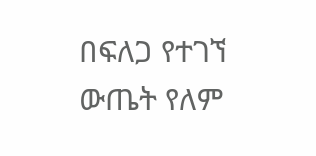በፍለጋ የተገኘ ውጤት የለም